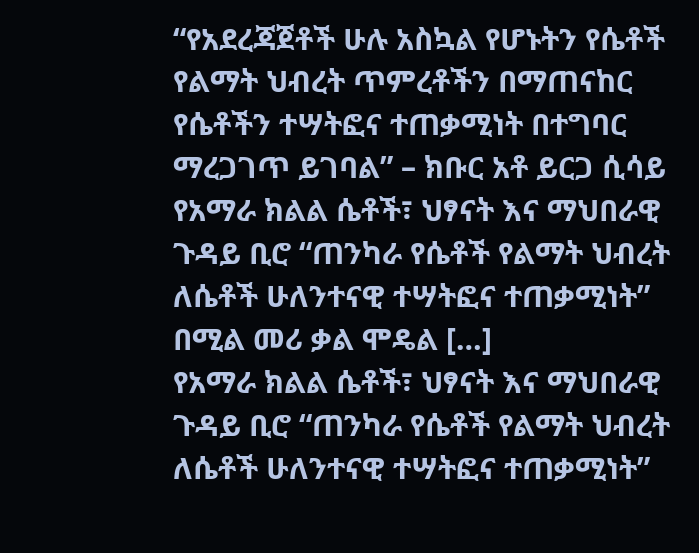“የአደረጃጀቶች ሁሉ አስኳል የሆኑትን የሴቶች የልማት ህብረት ጥምረቶችን በማጠናከር የሴቶችን ተሣትፎና ተጠቃሚነት በተግባር ማረጋገጥ ይገባል” – ክቡር አቶ ይርጋ ሲሳይ
የአማራ ክልል ሴቶች፣ ህፃናት እና ማህበራዊ ጉዳይ ቢሮ “ጠንካራ የሴቶች የልማት ህብረት ለሴቶች ሁለንተናዊ ተሣትፎና ተጠቃሚነት” በሚል መሪ ቃል ሞዴል […]
የአማራ ክልል ሴቶች፣ ህፃናት እና ማህበራዊ ጉዳይ ቢሮ “ጠንካራ የሴቶች የልማት ህብረት ለሴቶች ሁለንተናዊ ተሣትፎና ተጠቃሚነት”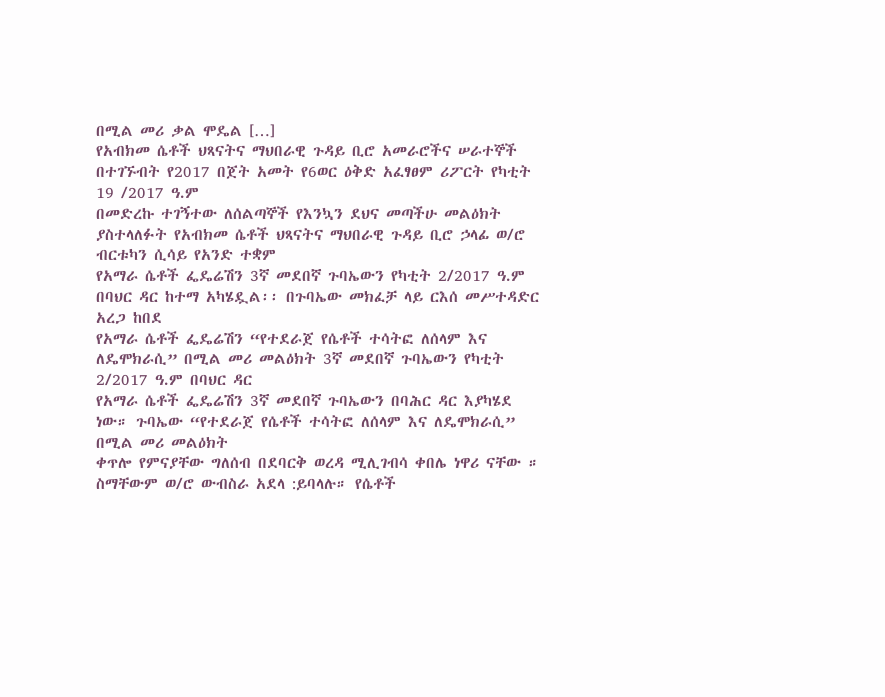በሚል መሪ ቃል ሞዴል […]
የአብክመ ሴቶች ህጻናትና ማህበራዊ ጉዳይ ቢሮ አመራሮችና ሠራተኞች በተገኙብት የ2017 በጀት አመት የ6ወር ዕቅድ አፈፃፀም ሪፖርት የካቲት 19 /2017 ዓ.ም
በመድረኩ ተገኝተው ለሰልጣኞች የእንኳን ደህና መጣችሁ መልዕክት ያስተላለፉት የአብክመ ሴቶች ህጻናትና ማህበራዊ ጉዳይ ቢሮ ኃላፊ ወ/ሮ ብርቱካን ሲሳይ የአንድ ተቋም
የአማራ ሴቶች ፌዴሬሽን 3ኛ መደበኛ ጉባኤውን የካቲት 2/2017 ዓ.ም በባህር ዳር ከተማ አካሄዷል፡፡ በጉባኤው መክፈቻ ላይ ርእሰ መሥተዳድር አረጋ ከበደ
የአማራ ሴቶች ፌዴሬሽን “የተደራጀ የሴቶች ተሳትፎ ለሰላም እና ለዴሞክራሲ” በሚል መሪ መልዕክት 3ኛ መደበኛ ጉባኤውን የካቲት 2/2017 ዓ.ም በባህር ዳር
የአማራ ሴቶች ፌዴሬሽን 3ኛ መደበኛ ጉባኤውን በባሕር ዳር እያካሄደ ነው። ጉባኤው “የተደራጀ የሴቶች ተሳትፎ ለሰላም እና ለዴሞክራሲ” በሚል መሪ መልዕክት
ቀጥሎ የምናያቸው ግለሰብ በደባርቅ ወረዳ ሚሊገብሳ ቀበሌ ነዋሪ ናቸው ። ስማቸውም ወ/ሮ ውብስራ አደላ :ይባላሉ። የሴቶች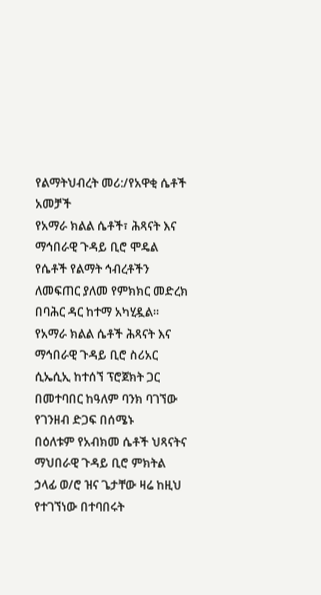የልማትህብረት መሪ:/የአዋቂ ሴቶች አመቻች
የአማራ ክልል ሴቶች፣ ሕጻናት እና ማኅበራዊ ጉዳይ ቢሮ ሞዴል የሴቶች የልማት ኅብረቶችን ለመፍጠር ያለመ የምክክር መድረክ በባሕር ዳር ከተማ አካሂዷል።
የአማራ ክልል ሴቶች ሕጻናት እና ማኅበራዊ ጉዳይ ቢሮ ስሪአር ሲኤሲኢ ከተሰኘ ፕሮጀክት ጋር በመተባበር ከዓለም ባንክ ባገኘው የገንዘብ ድጋፍ በሰሜኑ
በዕለቱም የአብክመ ሴቶች ህጻናትና ማህበራዊ ጉዳይ ቢሮ ምክትል ኃላፊ ወ/ሮ ዝና ጌታቸው ዛሬ ከዚህ የተገኘነው በተባበሩት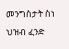መንግስታት ስነ ህዝብ ፈንድ